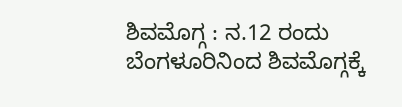ಶಿವಮೊಗ್ಗ : ನ.12 ರಂದು ಬೆಂಗಳೂರಿನಿಂದ ಶಿವಮೊಗ್ಗಕ್ಕೆ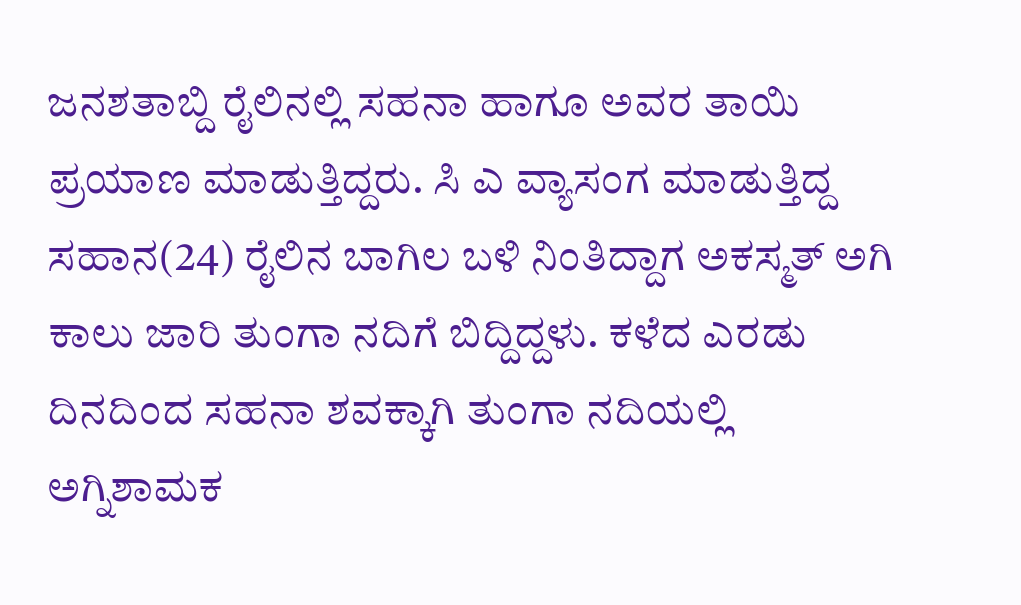ಜನಶತಾಬ್ದಿ ರೈಲಿನಲ್ಲಿ ಸಹನಾ ಹಾಗೂ ಅವರ ತಾಯಿ ಪ್ರಯಾಣ ಮಾಡುತ್ತಿದ್ದರು. ಸಿ ಎ ವ್ಯಾಸಂಗ ಮಾಡುತ್ತಿದ್ದ ಸಹಾನ(24) ರೈಲಿನ ಬಾಗಿಲ ಬಳಿ ನಿಂತಿದ್ದಾಗ ಅಕಸ್ಮತ್ ಅಗಿ ಕಾಲು ಜಾರಿ ತುಂಗಾ ನದಿಗೆ ಬಿದ್ದಿದ್ದಳು. ಕಳೆದ ಎರಡು ದಿನದಿಂದ ಸಹನಾ ಶವಕ್ಕಾಗಿ ತುಂಗಾ ನದಿಯಲ್ಲಿ ಅಗ್ನಿಶಾಮಕ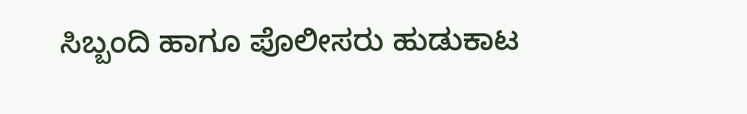ಸಿಬ್ಬಂದಿ ಹಾಗೂ ಪೊಲೀಸರು ಹುಡುಕಾಟ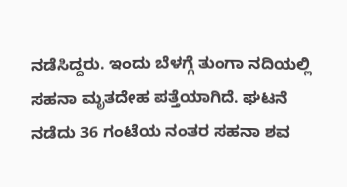ನಡೆಸಿದ್ದರು. ಇಂದು ಬೆಳಗ್ಗೆ ತುಂಗಾ ನದಿಯಲ್ಲಿ ಸಹನಾ ಮೃತದೇಹ ಪತ್ತೆಯಾಗಿದೆ. ಘಟನೆ ನಡೆದು 36 ಗಂಟೆಯ ನಂತರ ಸಹನಾ ಶವ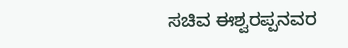ಸಚಿವ ಈಶ್ವರಪ್ಪನವರ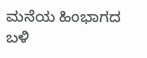ಮನೆಯ ಹಿಂಭಾಗದ ಬಳಿ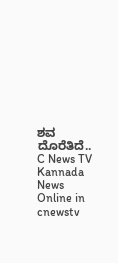ಶವ ದೊರೆತಿದೆ..
C News TV Kannada News Online in cnewstv